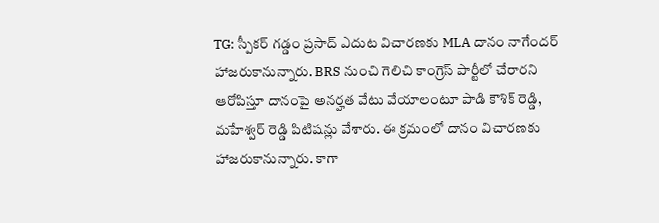TG: స్పీకర్ గడ్డం ప్రసాద్ ఎదుట విచారణకు MLA దానం నాగేందర్ హాజరుకానున్నారు. BRS నుంచి గెలిచి కాంగ్రెస్ పార్టీలో చేరారని ఆరోపిస్తూ దానంపై అనర్హత వేటు వేయాలంటూ పాడి కౌశిక్ రెడ్డి, మహేశ్వర్ రెడ్డి పిటిషన్లు వేశారు. ఈ క్రమంలో దానం విచారణకు హాజరుకానున్నారు. కాగా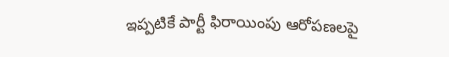ఇప్పటికే పార్టీ ఫిరాయింపు ఆరోపణలపై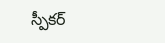స్పీకర్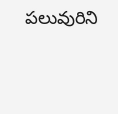పలువురిని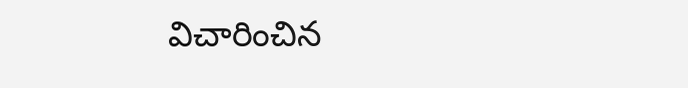విచారించిన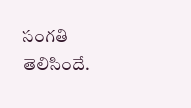సంగతి తెలిసిందే.